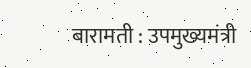बारामती : उपमुख्यमंत्री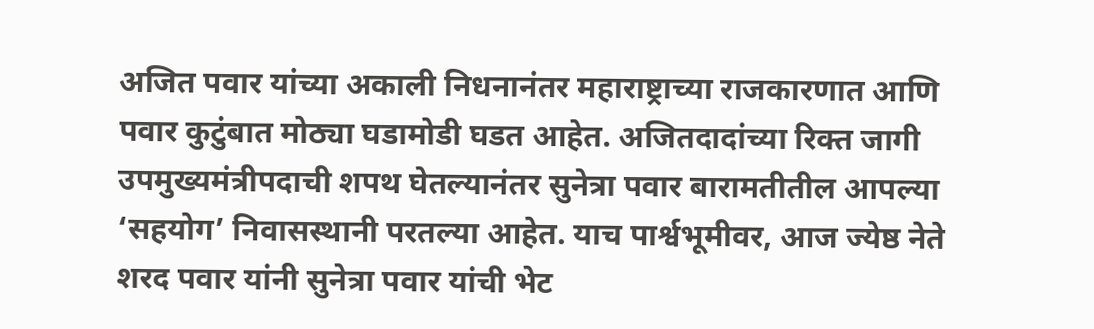अजित पवार यांच्या अकाली निधनानंतर महाराष्ट्राच्या राजकारणात आणि पवार कुटुंबात मोठ्या घडामोडी घडत आहेत. अजितदादांच्या रिक्त जागी उपमुख्यमंत्रीपदाची शपथ घेतल्यानंतर सुनेत्रा पवार बारामतीतील आपल्या ‘सहयोग’ निवासस्थानी परतल्या आहेत. याच पार्श्वभूमीवर, आज ज्येष्ठ नेते शरद पवार यांनी सुनेत्रा पवार यांची भेट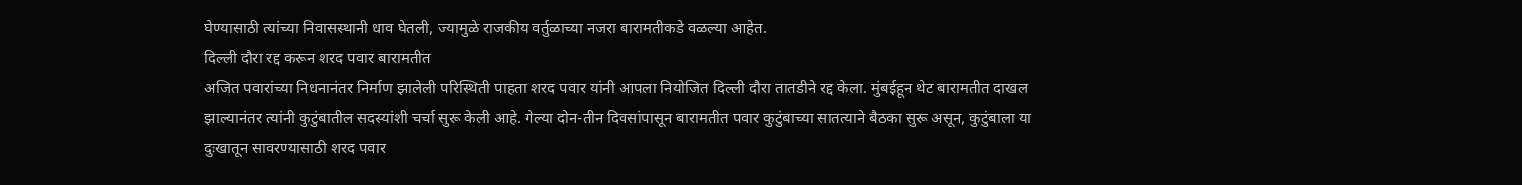घेण्यासाठी त्यांच्या निवासस्थानी धाव घेतली, ज्यामुळे राजकीय वर्तुळाच्या नजरा बारामतीकडे वळल्या आहेत.
दिल्ली दौरा रद्द करून शरद पवार बारामतीत
अजित पवारांच्या निधनानंतर निर्माण झालेली परिस्थिती पाहता शरद पवार यांनी आपला नियोजित दिल्ली दौरा तातडीने रद्द केला. मुंबईहून थेट बारामतीत दाखल झाल्यानंतर त्यांनी कुटुंबातील सदस्यांशी चर्चा सुरू केली आहे. गेल्या दोन-तीन दिवसांपासून बारामतीत पवार कुटुंबाच्या सातत्याने बैठका सुरू असून, कुटुंबाला या दुःखातून सावरण्यासाठी शरद पवार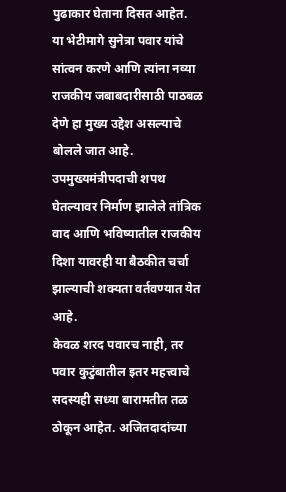पुढाकार घेताना दिसत आहेत.
या भेटीमागे सुनेत्रा पवार यांचे सांत्वन करणे आणि त्यांना नव्या राजकीय जबाबदारीसाठी पाठबळ देणे हा मुख्य उद्देश असल्याचे बोलले जात आहे. उपमुख्यमंत्रीपदाची शपथ घेतल्यावर निर्माण झालेले तांत्रिक वाद आणि भविष्यातील राजकीय दिशा यावरही या बैठकीत चर्चा झाल्याची शक्यता वर्तवण्यात येत आहे.
केवळ शरद पवारच नाही, तर पवार कुटुंबातील इतर महत्त्वाचे सदस्यही सध्या बारामतीत तळ ठोकून आहेत. अजितदादांच्या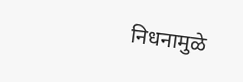निधनामुळे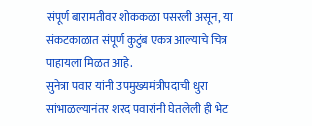संपूर्ण बारामतीवर शोककळा पसरली असून, या संकटकाळात संपूर्ण कुटुंब एकत्र आल्याचे चित्र पाहायला मिळत आहे.
सुनेत्रा पवार यांनी उपमुख्यमंत्रीपदाची धुरा सांभाळल्यानंतर शरद पवारांनी घेतलेली ही भेट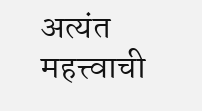अत्यंत महत्त्वाची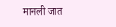मानली जात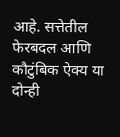आहे. सत्तेतील फेरबदल आणि कौटुंबिक ऐक्य या दोन्ही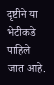दृष्टीने या भेटीकडे पाहिले जात आहे.